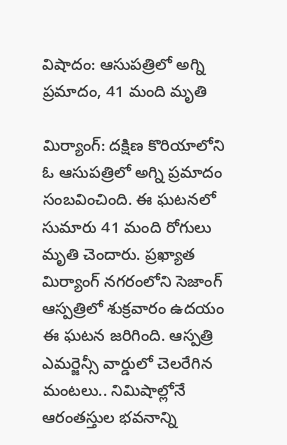విషాదం: ఆసుపత్రిలో అగ్ని ప్రమాదం, 41 మంది మృతి

మిర్యాంగ్: దక్షిణ కొరియాలోని ఓ ఆసుపత్రిలో అగ్ని ప్రమాదం సంబవించింది. ఈ ఘటనలో సుమారు 41 మంది రోగులు మృతి చెందారు. ప్రఖ్యాత మిర్యాంగ్‌ నగరంలోని సెజాంగ్‌ ఆస్పత్రిలో శుక్రవారం ఉదయం ఈ ఘటన జరిగింది. ఆస్పత్రి ఎమర్జెన్సీ వార్డులో చెలరేగిన మంటలు.. నిమిషాల్లోనే ఆరంతస్తుల భవనాన్ని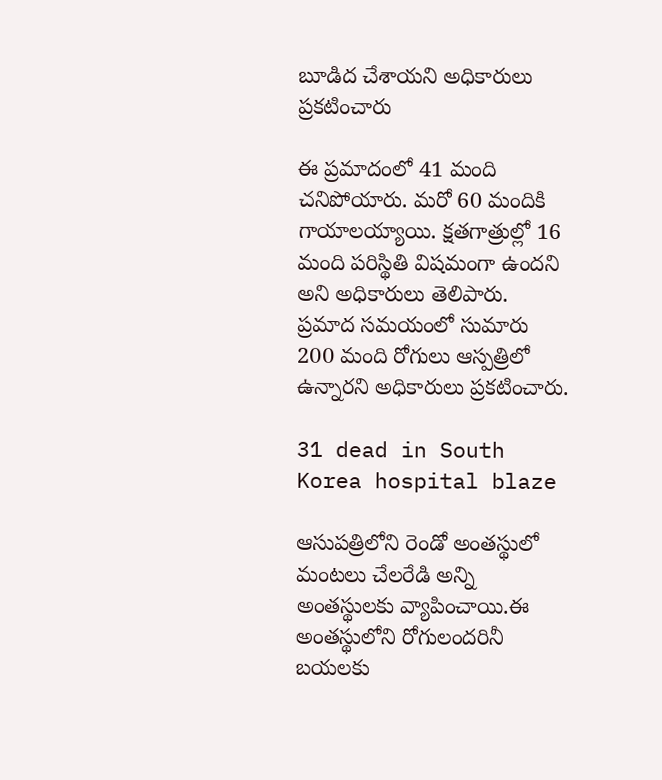బూడిద చేశాయని అధికారులు ప్రకటించారు

ఈ ప్రమాదంలో 41 మంది చనిపోయారు. మరో 60 మందికి గాయాలయ్యాయి. క్షతగాత్రుల్లో 16 మంది పరిస్థితి విషమంగా ఉందని అని అధికారులు తెలిపారు. ప్రమాద సమయంలో సుమారు 200 మంది రోగులు ఆస్పత్రిలో ఉన్నారని అధికారులు ప్రకటించారు.

31 dead in South Korea hospital blaze

ఆసుపత్రిలోని రెండో అంతస్థులో మంటలు చేలరేడి అన్ని అంతస్థులకు వ్యాపించాయి.ఈ అంతస్థులోని రోగులందరినీ బయలకు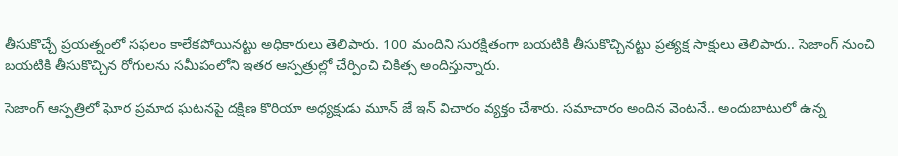తీసుకొచ్చే ప్రయత్నంలో సఫలం కాలేకపోయినట్టు అధికారులు తెలిపారు. 100 మందిని సురక్షితంగా బయటికి తీసుకొచ్చినట్టు ప్రత్యక్ష సాక్షులు తెలిపారు.. సెజాంగ్‌ నుంచి బయటికి తీసుకొచ్చిన రోగులను సమీపంలోని ఇతర ఆస్పత్రుల్లో చేర్పించి చికిత్స అందిస్తున్నారు.

సెజాంగ్‌ ఆస్పత్రిలో ఘోర ప్రమాద ఘటనపై దక్షిణ కొరియా అధ్యక్షుడు మూన్‌ జే ఇన్‌ విచారం వ్యక్తం చేశారు. సమాచారం అందిన వెంటనే.. అందుబాటులో ఉన్న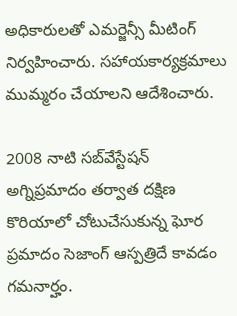అధికారులతో ఎమర్జెన్సీ మీటింగ్‌ నిర్వహించారు. సహాయకార్యక్రమాలు ముమ్మరం చేయాలని ఆదేశించారు.

2008 నాటి సబ్‌వేస్టేషన్‌ అగ్నిప్రమాదం తర్వాత దక్షిణ కొరియాలో చోటుచేసుకున్న ఘోర ప్రమాదం సెజాంగ్‌ ఆస్పత్రిదే కావడం గమనార్హం.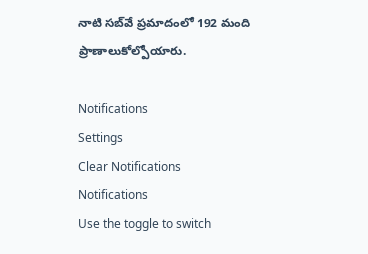నాటి సబ్‌వే ప్రమాదంలో 192 మంది ప్రాణాలుకోల్పోయారు.

Notifications
Settings
Clear Notifications
Notifications
Use the toggle to switch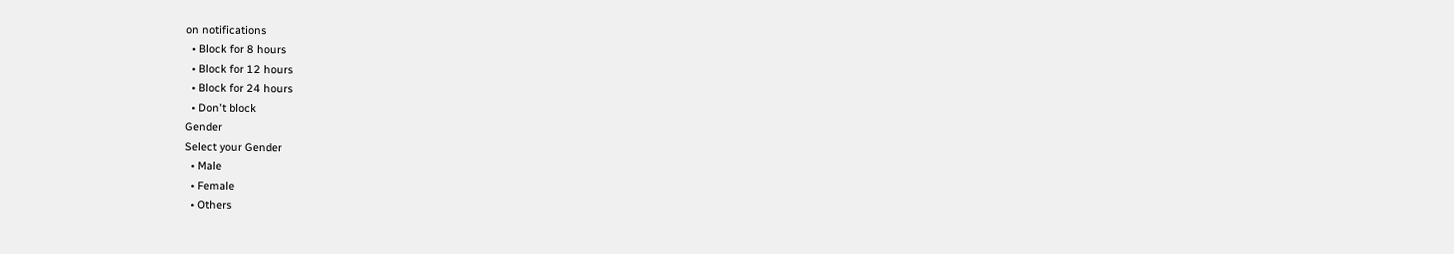on notifications
  • Block for 8 hours
  • Block for 12 hours
  • Block for 24 hours
  • Don't block
Gender
Select your Gender
  • Male
  • Female
  • Others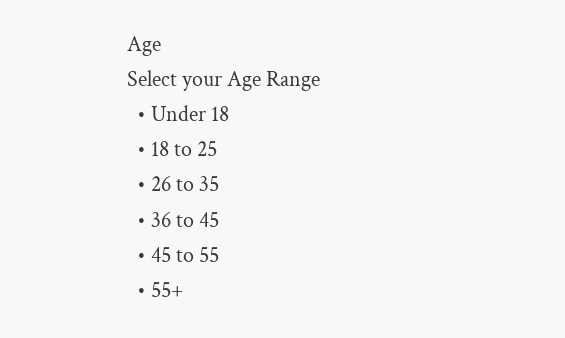Age
Select your Age Range
  • Under 18
  • 18 to 25
  • 26 to 35
  • 36 to 45
  • 45 to 55
  • 55+